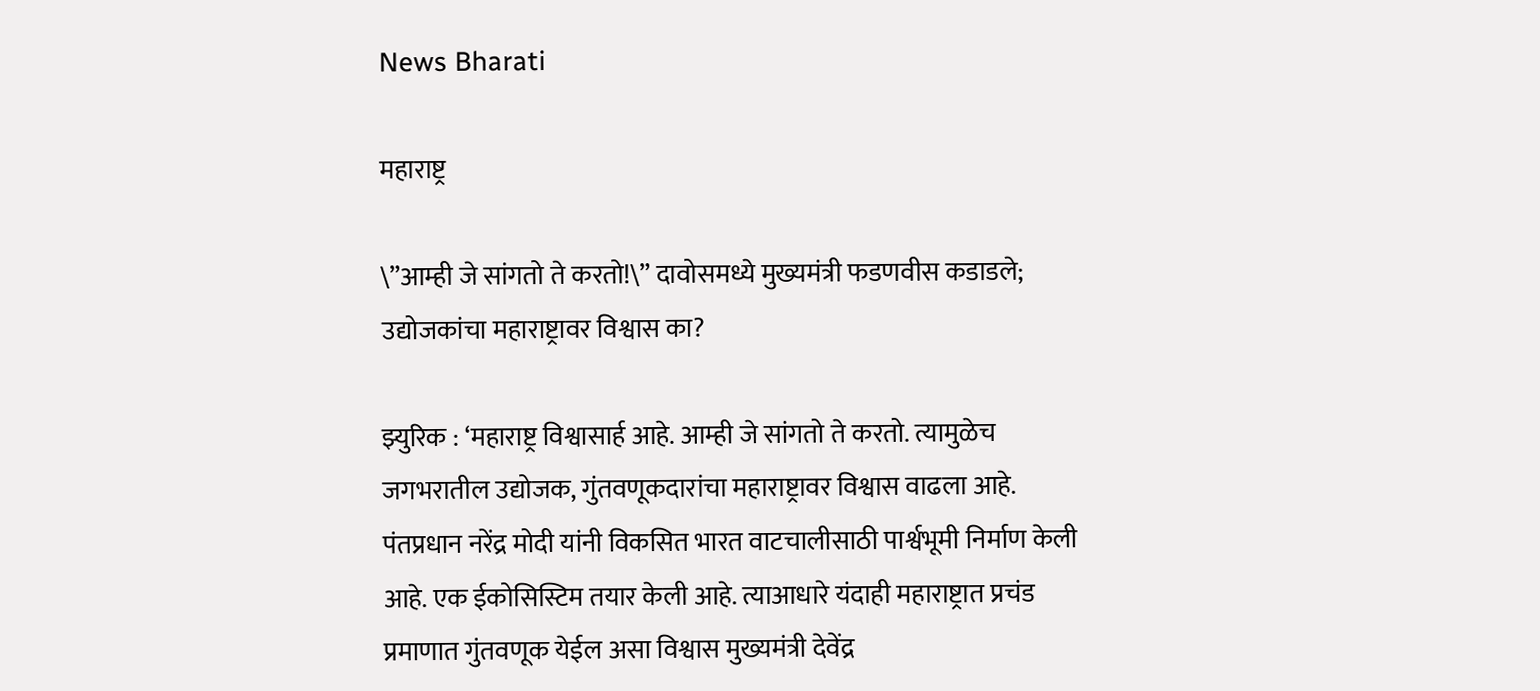News Bharati

महाराष्ट्र

\”आम्ही जे सांगतो ते करतो!\” दावोसमध्ये मुख्यमंत्री फडणवीस कडाडले; उद्योजकांचा महाराष्ट्रावर विश्वास का?

झ्युरिक : ‘महाराष्ट्र विश्वासार्ह आहे. आम्ही जे सांगतो ते करतो. त्यामुळेच जगभरातील उद्योजक, गुंतवणूकदारांचा महाराष्ट्रावर विश्वास वाढला आहे. पंतप्रधान नरेंद्र मोदी यांनी विकसित भारत वाटचालीसाठी पार्श्वभूमी निर्माण केली आहे. एक ईकोसिस्टिम तयार केली आहे. त्याआधारे यंदाही महाराष्ट्रात प्रचंड प्रमाणात गुंतवणूक येईल असा विश्वास मुख्यमंत्री देवेंद्र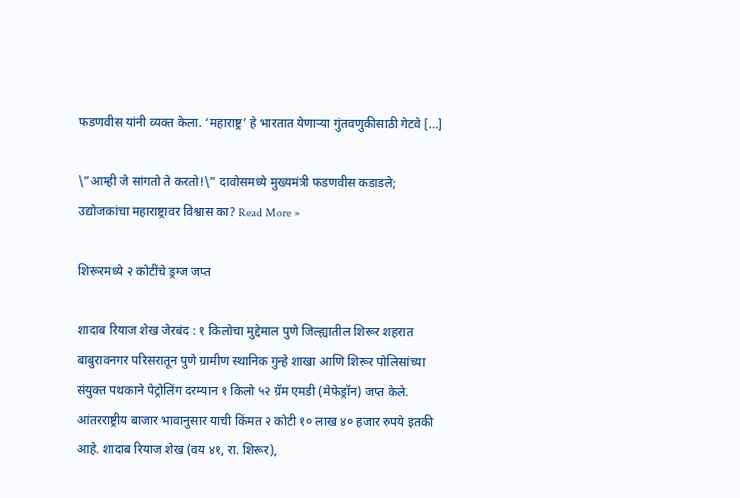फडणवीस यांनी व्यक्त केला. ‘महाराष्ट्र’ हे भारतात येणाऱ्या गुंतवणुकीसाठी गेटवे […]

\”आम्ही जे सांगतो ते करतो!\” दावोसमध्ये मुख्यमंत्री फडणवीस कडाडले; उद्योजकांचा महाराष्ट्रावर विश्वास का? Read More »

शिरूरमध्ये २ कोटींचे ड्रग्ज जप्त

शादाब रियाज शेख जेरबंद : १ किलोचा मुद्देमाल पुणे जिल्ह्यातील शिरूर शहरात बाबुरावनगर परिसरातून पुणे ग्रामीण स्थानिक गुन्हे शाखा आणि शिरूर पोलिसांच्या संयुक्त पथकाने पेट्रोलिंग दरम्यान १ किलो ५२ ग्रॅम एमडी (मेफेड्रॉन) जप्त केले. आंतरराष्ट्रीय बाजार भावानुसार याची किंमत २ कोटी १० लाख ४० हजार रुपये इतकी आहे. शादाब रियाज शेख (वय ४१, रा. शिरूर),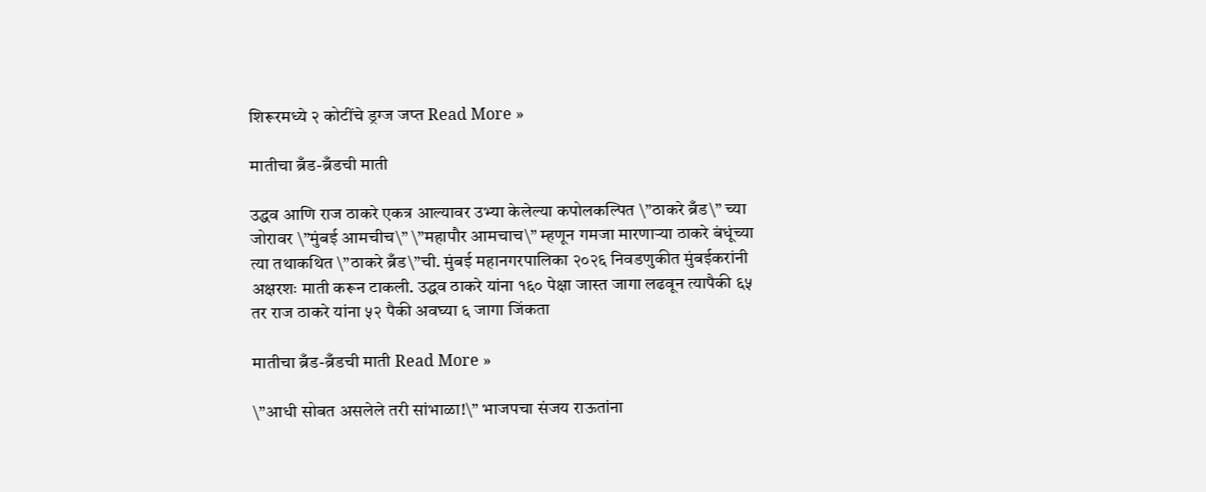शिरूरमध्ये २ कोटींचे ड्रग्ज जप्त Read More »

मातीचा ब्रँड-ब्रँडची माती

उद्धव आणि राज ठाकरे एकत्र आल्यावर उभ्या केलेल्या कपोलकल्पित \”ठाकरे ब्रँड\” च्या जोरावर \”मुंबई आमचीच\” \”महापौर आमचाच\” म्हणून गमजा मारणाऱ्या ठाकरे बंधूंच्या त्या तथाकथित \”ठाकरे ब्रँड\”ची. मुंबई महानगरपालिका २०२६ निवडणुकीत मुंबईकरांनी अक्षरशः माती करून टाकली. उद्धव ठाकरे यांना १६० पेक्षा जास्त जागा लढवून त्यापैकी ६५ तर राज ठाकरे यांना ५२ पैकी अवघ्या ६ जागा जिंकता

मातीचा ब्रँड-ब्रँडची माती Read More »

\”आधी सोबत असलेले तरी सांभाळा!\” भाजपचा संजय राऊतांना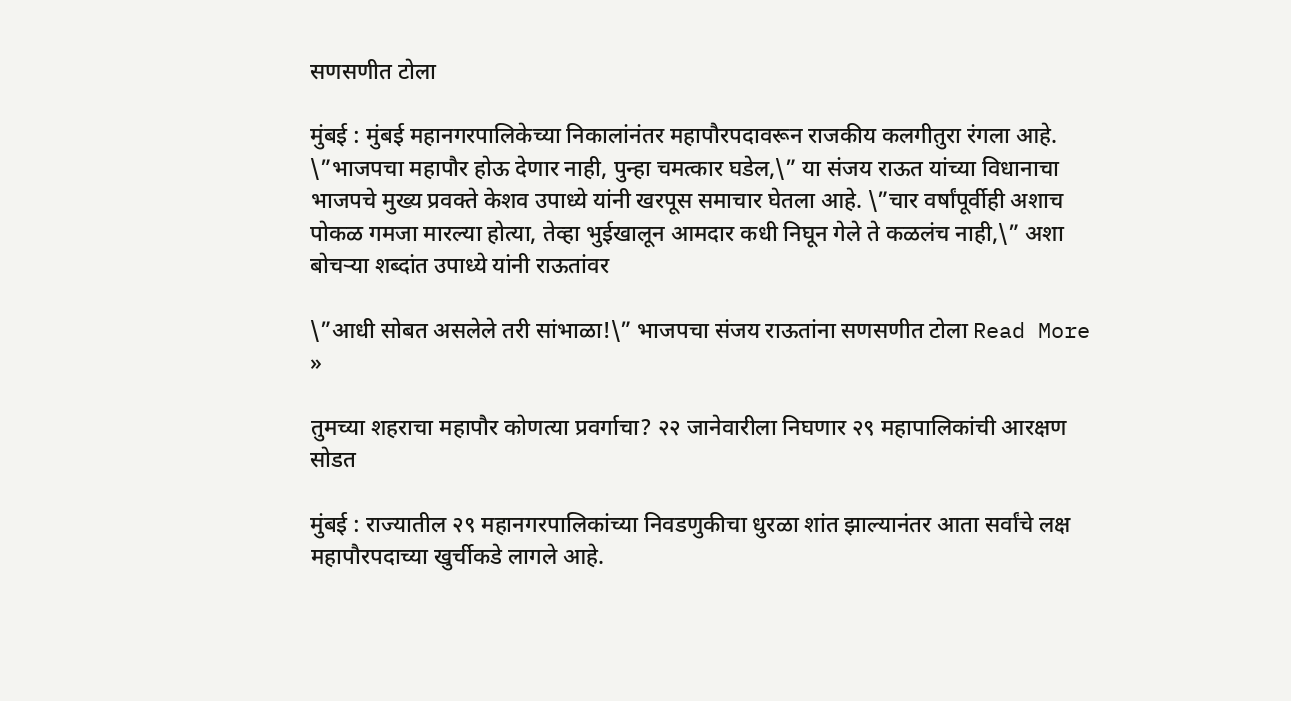सणसणीत टोला

मुंबई : मुंबई महानगरपालिकेच्या निकालांनंतर महापौरपदावरून राजकीय कलगीतुरा रंगला आहे. \”भाजपचा महापौर होऊ देणार नाही, पुन्हा चमत्कार घडेल,\” या संजय राऊत यांच्या विधानाचा भाजपचे मुख्य प्रवक्ते केशव उपाध्ये यांनी खरपूस समाचार घेतला आहे. \”चार वर्षांपूर्वीही अशाच पोकळ गमजा मारल्या होत्या, तेव्हा भुईखालून आमदार कधी निघून गेले ते कळलंच नाही,\” अशा बोचऱ्या शब्दांत उपाध्ये यांनी राऊतांवर

\”आधी सोबत असलेले तरी सांभाळा!\” भाजपचा संजय राऊतांना सणसणीत टोला Read More »

तुमच्या शहराचा महापौर कोणत्या प्रवर्गाचा? २२ जानेवारीला निघणार २९ महापालिकांची आरक्षण सोडत

मुंबई : राज्यातील २९ महानगरपालिकांच्या निवडणुकीचा धुरळा शांत झाल्यानंतर आता सर्वांचे लक्ष महापौरपदाच्या खुर्चीकडे लागले आहे.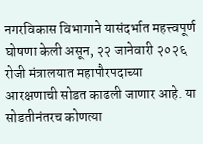नगरविकास विभागाने यासंदर्भात महत्त्वपूर्ण घोषणा केली असून, २२ जानेवारी २०२६ रोजी मंत्रालयात महापौरपदाच्या आरक्षणाची सोडत काढली जाणार आहे. या सोडतीनंतरच कोणत्या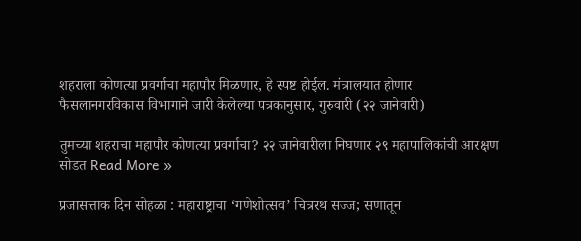शहराला कोणत्या प्रवर्गाचा महापौर मिळणार, हे स्पष्ट होईल. मंत्रालयात होणार फैसलानगरविकास विभागाने जारी केलेल्या पत्रकानुसार, गुरुवारी (२२ जानेवारी)

तुमच्या शहराचा महापौर कोणत्या प्रवर्गाचा? २२ जानेवारीला निघणार २९ महापालिकांची आरक्षण सोडत Read More »

प्रजासत्ताक दिन सोहळा : महाराष्ट्राचा ‘गणेशोत्सव’ चित्ररथ सज्ज; सणातून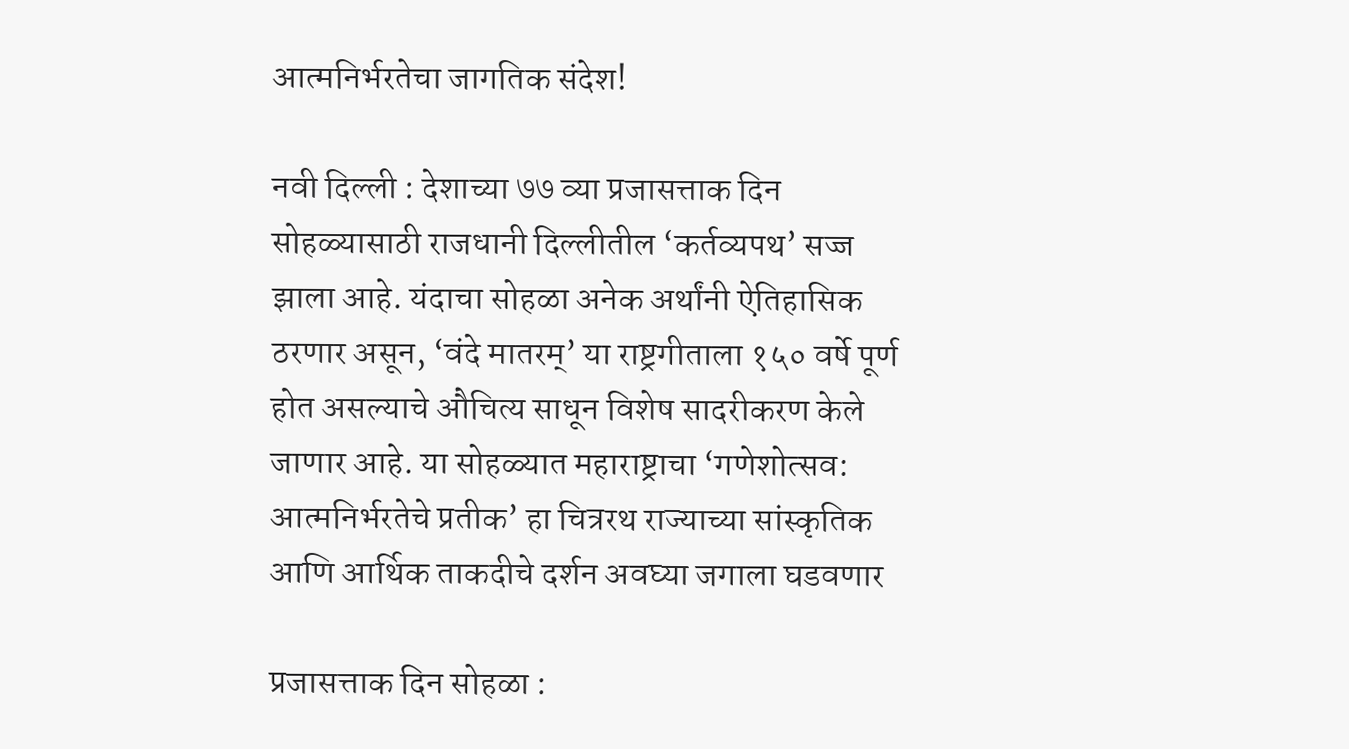आत्मनिर्भरतेचा जागतिक संदेश!

नवी दिल्ली : देशाच्या ७७ व्या प्रजासत्ताक दिन सोहळ्यासाठी राजधानी दिल्लीतील ‘कर्तव्यपथ’ सज्ज झाला आहे. यंदाचा सोहळा अनेक अर्थांनी ऐतिहासिक ठरणार असून, ‘वंदे मातरम्’ या राष्ट्रगीताला १५० वर्षे पूर्ण होत असल्याचे औचित्य साधून विशेष सादरीकरण केले जाणार आहे. या सोहळ्यात महाराष्ट्राचा ‘गणेशोत्सव: आत्मनिर्भरतेचे प्रतीक’ हा चित्ररथ राज्याच्या सांस्कृतिक आणि आर्थिक ताकदीचे दर्शन अवघ्या जगाला घडवणार

प्रजासत्ताक दिन सोहळा :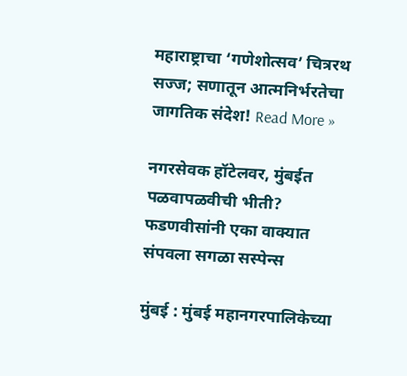महाराष्ट्राचा ‘गणेशोत्सव’ चित्ररथ सज्ज; सणातून आत्मनिर्भरतेचा जागतिक संदेश! Read More »

नगरसेवक हॉटेलवर, मुंबईत पळवापळवीची भीती? फडणवीसांनी एका वाक्यात संपवला सगळा सस्पेन्स

मुंबई : मुंबई महानगरपालिकेच्या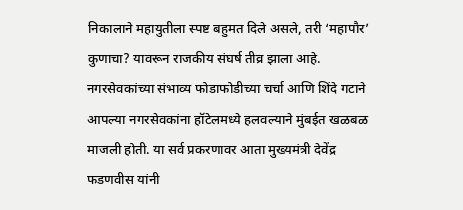निकालाने महायुतीला स्पष्ट बहुमत दिले असले, तरी ‘महापौर’ कुणाचा? यावरून राजकीय संघर्ष तीव्र झाला आहे. नगरसेवकांच्या संभाव्य फोडाफोडीच्या चर्चा आणि शिंदे गटाने आपल्या नगरसेवकांना हॉटेलमध्ये हलवल्याने मुंबईत खळबळ माजली होती. या सर्व प्रकरणावर आता मुख्यमंत्री देवेंद्र फडणवीस यांनी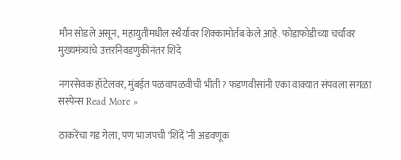मौन सोडले असून, महायुतीमधील स्थैर्यावर शिक्कामोर्तब केले आहे. फोडाफोडीच्या चर्चांवर मुख्यमंत्र्यांचे उत्तरनिवडणुकीनंतर शिंदे

नगरसेवक हॉटेलवर, मुंबईत पळवापळवीची भीती? फडणवीसांनी एका वाक्यात संपवला सगळा सस्पेन्स Read More »

ठाकरेंचा गड गेला, पण भाजपची ‘शिंदें’नी अडवणूक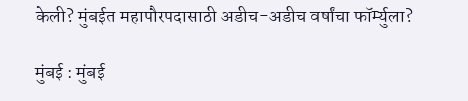केली? मुंबईत महापौरपदासाठी अडीच-अडीच वर्षांचा फॉर्म्युला?

मुंबई : मुंबई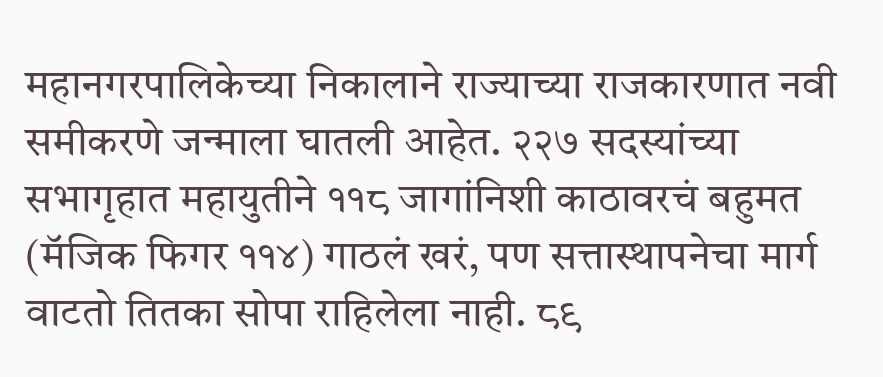महानगरपालिकेच्या निकालाने राज्याच्या राजकारणात नवी समीकरणे जन्माला घातली आहेत. २२७ सदस्यांच्या सभागृहात महायुतीने ११८ जागांनिशी काठावरचं बहुमत (मॅजिक फिगर ११४) गाठलं खरं, पण सत्तास्थापनेचा मार्ग वाटतो तितका सोपा राहिलेला नाही. ८९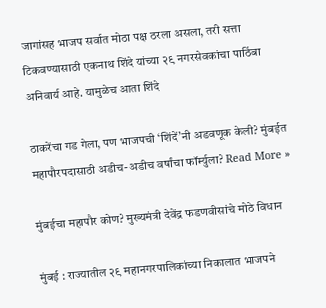जागांसह भाजप सर्वात मोठा पक्ष ठरला असला, तरी सत्ता टिकवण्यासाठी एकनाथ शिंदे यांच्या २९ नगरसेवकांचा पाठिंबा अनिवार्य आहे. यामुळेच आता शिंदे

ठाकरेंचा गड गेला, पण भाजपची ‘शिंदें’नी अडवणूक केली? मुंबईत महापौरपदासाठी अडीच-अडीच वर्षांचा फॉर्म्युला? Read More »

मुंबईचा महापौर कोण? मुख्यमंत्री देवेंद्र फडणवीसांचे मोठे विधान

मुंबई : राज्यातील २९ महानगरपालिकांच्या निकालात भाजपने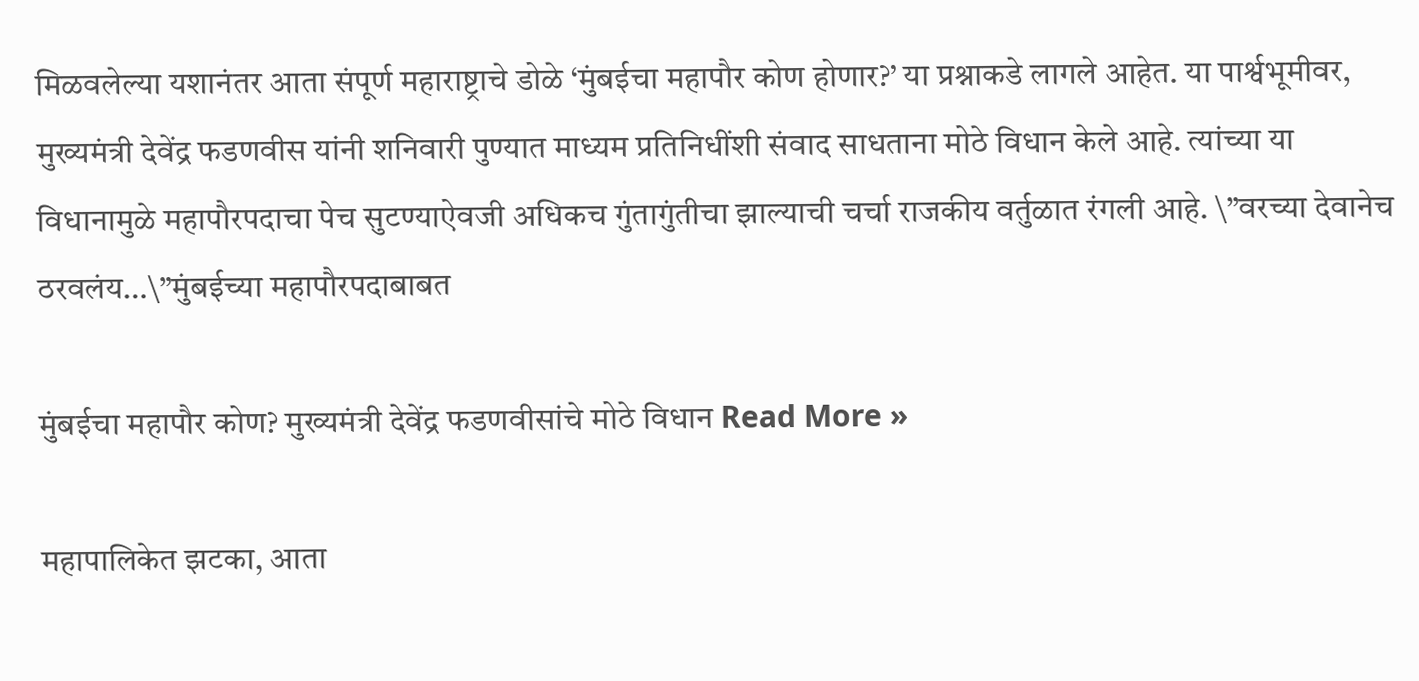मिळवलेल्या यशानंतर आता संपूर्ण महाराष्ट्राचे डोळे ‘मुंबईचा महापौर कोण होणार?’ या प्रश्नाकडे लागले आहेत. या पार्श्वभूमीवर, मुख्यमंत्री देवेंद्र फडणवीस यांनी शनिवारी पुण्यात माध्यम प्रतिनिधींशी संवाद साधताना मोठे विधान केले आहे. त्यांच्या या विधानामुळे महापौरपदाचा पेच सुटण्याऐवजी अधिकच गुंतागुंतीचा झाल्याची चर्चा राजकीय वर्तुळात रंगली आहे. \”वरच्या देवानेच ठरवलंय…\”मुंबईच्या महापौरपदाबाबत

मुंबईचा महापौर कोण? मुख्यमंत्री देवेंद्र फडणवीसांचे मोठे विधान Read More »

महापालिकेत झटका, आता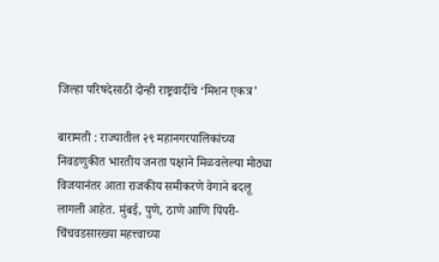जिल्हा परिषदेसाठी दोन्ही राष्ट्रवादींचे ‘मिशन एकत्र’

बारामती : राज्यातील २९ महानगरपालिकांच्या निवडणुकीत भारतीय जनता पक्षाने मिळवलेल्या मोठ्या विजयानंतर आता राजकीय समीकरणे वेगाने बदलू लागली आहेत. मुंबई, पुणे, ठाणे आणि पिंपरी-चिंचवडसारख्या महत्त्वाच्या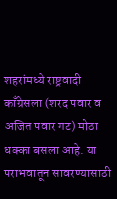शहरांमध्ये राष्ट्रवादी काँग्रेसला (शरद पवार व अजित पवार गट) मोठा धक्का बसला आहे. या पराभवातून सावरण्यासाठी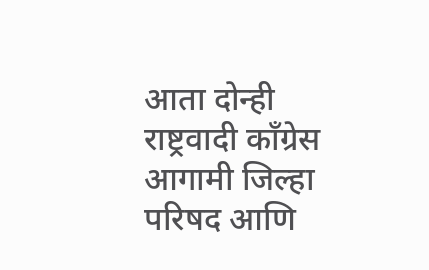आता दोन्ही राष्ट्रवादी काँग्रेस आगामी जिल्हा परिषद आणि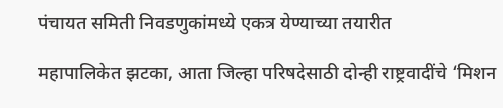पंचायत समिती निवडणुकांमध्ये एकत्र येण्याच्या तयारीत

महापालिकेत झटका, आता जिल्हा परिषदेसाठी दोन्ही राष्ट्रवादींचे ‘मिशन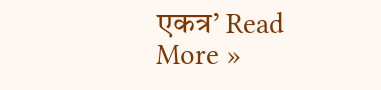एकत्र’ Read More »